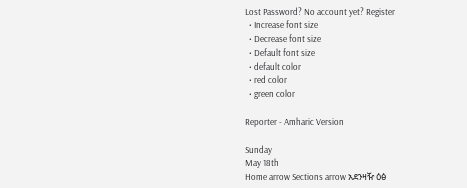Lost Password? No account yet? Register
  • Increase font size
  • Decrease font size
  • Default font size
  • default color
  • red color
  • green color

Reporter - Amharic Version

Sunday
May 18th
Home arrow Sections arrow አደንዛዥ ዕፅ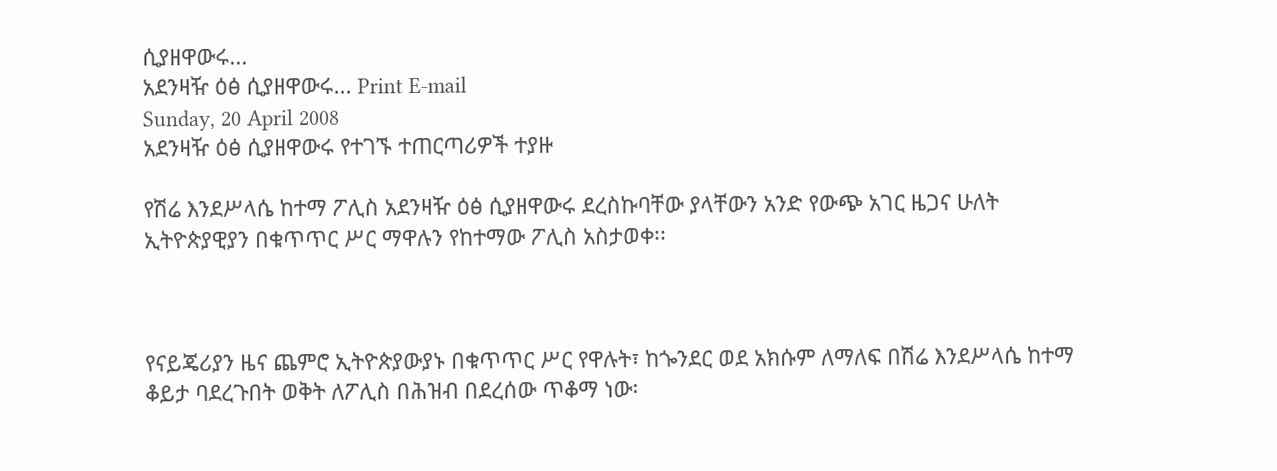ሲያዘዋውሩ...
አደንዛዥ ዕፅ ሲያዘዋውሩ... Print E-mail
Sunday, 20 April 2008
አደንዛዥ ዕፅ ሲያዘዋውሩ የተገኙ ተጠርጣሪዎች ተያዙ

የሽሬ እንደሥላሴ ከተማ ፖሊስ አደንዛዥ ዕፅ ሲያዘዋውሩ ደረስኩባቸው ያላቸውን አንድ የውጭ አገር ዜጋና ሁለት ኢትዮጵያዊያን በቁጥጥር ሥር ማዋሉን የከተማው ፖሊስ አስታወቀ፡፡



የናይጄሪያን ዜና ጨምሮ ኢትዮጵያውያኑ በቁጥጥር ሥር የዋሉት፣ ከጐንደር ወደ አክሱም ለማለፍ በሽሬ እንደሥላሴ ከተማ ቆይታ ባደረጉበት ወቅት ለፖሊስ በሕዝብ በደረሰው ጥቆማ ነው፡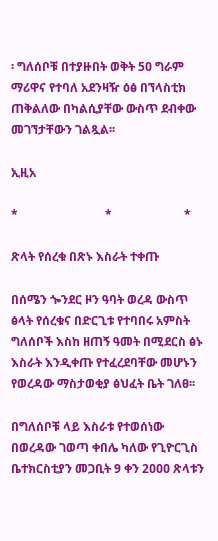፡ ግለሰቦቹ በተያዙበት ወቅት 5ዐ ግራም ማሪዋና የተባለ አደንዛዥ ዕፅ በኘላስቲክ ጠቅልለው በካልሲያቸው ውስጥ ደብቀው መገኘታቸውን ገልጿል፡፡

ኢዚአ

*                             *                        *

ጽላት የሰረቁ በጽኑ እስራት ተቀጡ

በሰሜን ጐንደር ዞን ዓባት ወረዳ ውስጥ ፅላት የሰረቁና በድርጊቱ የተባበሩ አምስት ግለሰቦች እስከ ዘጠኝ ዓመት በሚደርስ ፅኑ እስራት እንዲቀጡ የተፈረደባቸው መሆኑን የወረዳው ማስታወቂያ ፅህፈት ቤት ገለፀ፡፡

በግለሰቦቹ ላይ እስራቱ የተወሰነው በወረዳው ገወጣ ቀበሌ ካለው የጊዮርጊስ ቤተክርስቲያን መጋቢት 9 ቀን 2ዐዐዐ ጽላቱን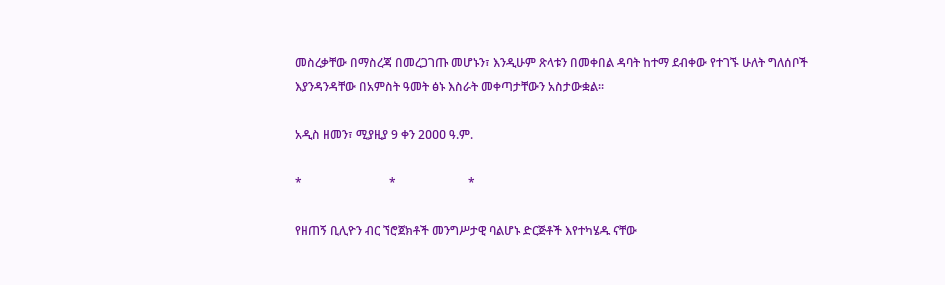መስረቃቸው በማስረጃ በመረጋገጡ መሆኑን፣ እንዲሁም ጽላቱን በመቀበል ዳባት ከተማ ደብቀው የተገኙ ሁለት ግለሰቦች እያንዳንዳቸው በአምስት ዓመት ፅኑ እስራት መቀጣታቸውን አስታውቋል፡፡

አዲስ ዘመን፣ ሚያዚያ 9 ቀን 2ዐዐዐ ዓ.ም.

*                             *                        *

የዘጠኝ ቢሊዮን ብር ኘሮጀክቶች መንግሥታዊ ባልሆኑ ድርጅቶች እየተካሄዱ ናቸው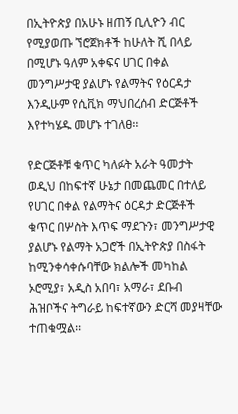በኢትዮጵያ በአሁኑ ዘጠኝ ቢሊዮን ብር የሚያወጡ ኘሮጀክቶች ከሁለት ሺ በላይ በሚሆኑ ዓለም አቀፍና ሀገር በቀል መንግሥታዊ ያልሆኑ የልማትና የዕርዳታ እንዲሁም የሲቪክ ማህበረሰብ ድርጅቶች እየተካሄዱ መሆኑ ተገለፀ፡፡

የድርጅቶቹ ቁጥር ካለፉት አራት ዓመታት ወዲህ በከፍተኛ ሁኔታ በመጨመር በተለይ የሀገር በቀል የልማትና ዕርዳታ ድርጅቶች ቁጥር በሦስት እጥፍ ማደጉን፣ መንግሥታዊ ያልሆኑ የልማት አጋሮች በኢትዮጵያ በስፋት ከሚንቀሳቀሱባቸው ክልሎች መካከል ኦሮሚያ፣ አዲስ አበባ፣ አማራ፣ ደቡብ ሕዝቦችና ትግራይ ከፍተኛውን ድርሻ መያዛቸው ተጠቁሟል፡፡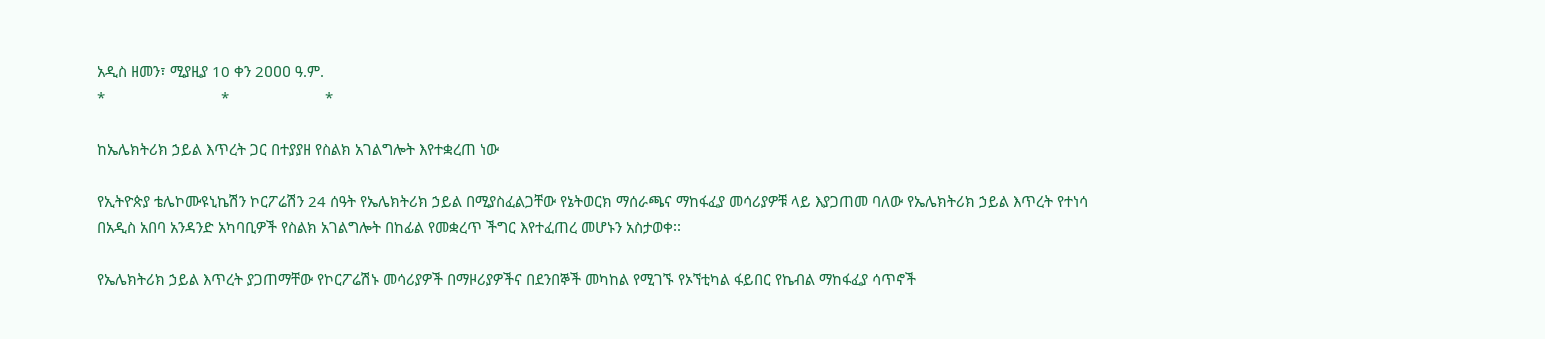አዲስ ዘመን፣ ሚያዚያ 10 ቀን 2ዐዐዐ ዓ.ም.
*                             *                        *

ከኤሌክትሪክ ኃይል እጥረት ጋር በተያያዘ የስልክ አገልግሎት እየተቋረጠ ነው

የኢትዮጵያ ቴሌኮሙዩኒኬሽን ኮርፖሬሽን 24 ሰዓት የኤሌክትሪክ ኃይል በሚያስፈልጋቸው የኔትወርክ ማሰራጫና ማከፋፈያ መሳሪያዎቹ ላይ እያጋጠመ ባለው የኤሌክትሪክ ኃይል እጥረት የተነሳ በአዲስ አበባ አንዳንድ አካባቢዎች የስልክ አገልግሎት በከፊል የመቋረጥ ችግር እየተፈጠረ መሆኑን አስታወቀ፡፡

የኤሌክትሪክ ኃይል እጥረት ያጋጠማቸው የኮርፖሬሽኑ መሳሪያዎች በማዞሪያዎችና በደንበኞች መካከል የሚገኙ የኦኘቲካል ፋይበር የኬብል ማከፋፈያ ሳጥኖች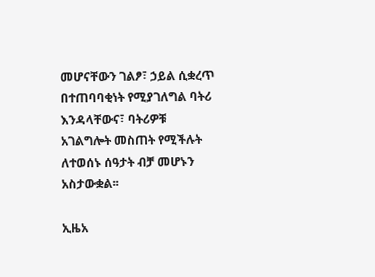መሆናቸውን ገልፆ፣ ኃይል ሲቋረጥ በተጠባባቂነት የሚያገለግል ባትሪ እንዳላቸውና፣ ባትሪዎቹ አገልግሎት መስጠት የሚችሉት ለተወሰኑ ሰዓታት ብቻ መሆኑን አስታውቋል፡፡

ኢዜአ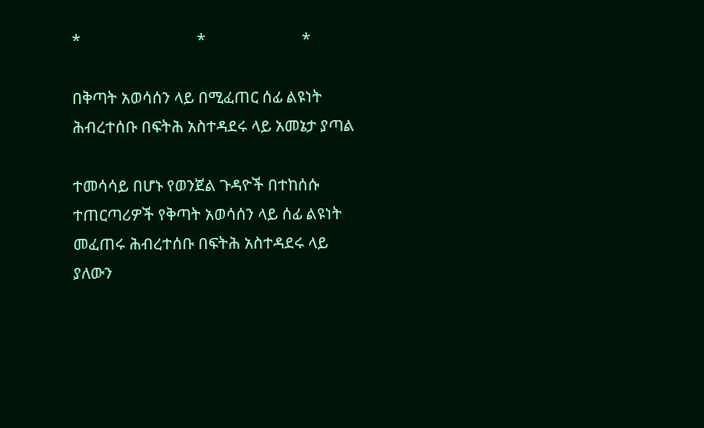*                             *                        *

በቅጣት አወሳሰን ላይ በሚፈጠር ሰፊ ልዩነት ሕብረተሰቡ በፍትሕ አስተዳደሩ ላይ አመኔታ ያጣል

ተመሳሳይ በሆኑ የወንጀል ጉዳዮች በተከሰሱ ተጠርጣሪዎች የቅጣት አወሳሰን ላይ ሰፊ ልዩነት መፈጠሩ ሕብረተሰቡ በፍትሕ አስተዳደሩ ላይ ያለውን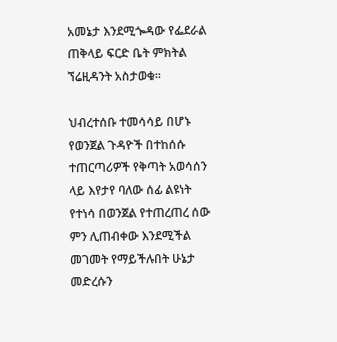አመኔታ እንደሚጐዳው የፌደራል ጠቅላይ ፍርድ ቤት ምክትል ኘሬዚዳንት አስታወቁ፡፡

ህብረተሰቡ ተመሳሳይ በሆኑ የወንጀል ጉዳዮች በተከሰሱ ተጠርጣሪዎች የቅጣት አወሳሰን ላይ እየታየ ባለው ሰፊ ልዩነት የተነሳ በወንጀል የተጠረጠረ ሰው ምን ሊጠብቀው እንደሚችል መገመት የማይችሉበት ሁኔታ መድረሱን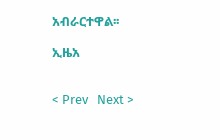አብራርተዋል፡፡

ኢዜአ


< Prev   Next >